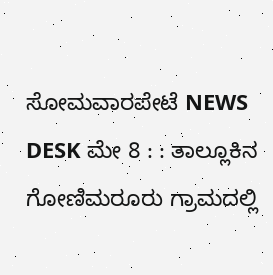ಸೋಮವಾರಪೇಟೆ NEWS DESK ಮೇ 8 : : ತಾಲ್ಲೂಕಿನ ಗೋಣಿಮರೂರು ಗ್ರಾಮದಲ್ಲಿ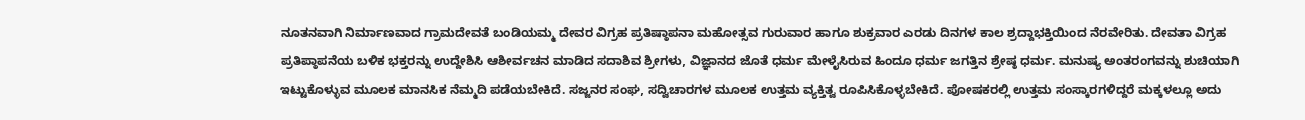ನೂತನವಾಗಿ ನಿರ್ಮಾಣವಾದ ಗ್ರಾಮದೇವತೆ ಬಂಡಿಯಮ್ಮ ದೇವರ ವಿಗ್ರಹ ಪ್ರತಿಷ್ಠಾಪನಾ ಮಹೋತ್ಸವ ಗುರುವಾರ ಹಾಗೂ ಶುಕ್ರವಾರ ಎರಡು ದಿನಗಳ ಕಾಲ ಶ್ರದ್ದಾಭಕ್ತಿಯಿಂದ ನೆರವೇರಿತು. ದೇವತಾ ವಿಗ್ರಹ ಪ್ರತಿಪ್ಠಾಪನೆಯ ಬಳಿಕ ಭಕ್ತರನ್ನು ಉದ್ದೇಶಿಸಿ ಆಶೀರ್ವಚನ ಮಾಡಿದ ಸದಾಶಿವ ಶ್ರೀಗಳು, ವಿಜ್ಞಾನದ ಜೊತೆ ಧರ್ಮ ಮೇಳೈಸಿರುವ ಹಿಂದೂ ಧರ್ಮ ಜಗತ್ತಿನ ಶ್ರೇಷ್ಠ ಧರ್ಮ. ಮನುಷ್ಯ ಅಂತರಂಗವನ್ನು ಶುಚಿಯಾಗಿ ಇಟ್ಟುಕೊಳ್ಳುವ ಮೂಲಕ ಮಾನಸಿಕ ನೆಮ್ಮದಿ ಪಡೆಯಬೇಕಿದೆ. ಸಜ್ಜನರ ಸಂಘ, ಸದ್ವಿಚಾರಗಳ ಮೂಲಕ ಉತ್ತಮ ವ್ಯಕ್ತಿತ್ವ ರೂಪಿಸಿಕೊಳ್ಳಬೇಕಿದೆ. ಪೋಷಕರಲ್ಲಿ ಉತ್ತಮ ಸಂಸ್ಕಾರಗಳಿದ್ದರೆ ಮಕ್ಕಳಲ್ಲೂ ಅದು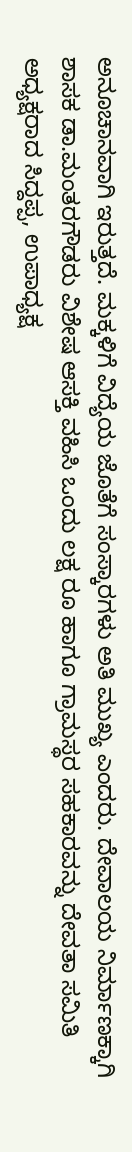ಅನೂಚಾನವಾಗಿ ಇರುತ್ತದೆ. ಮಕ್ಕಳಿಗೆ ವಿದ್ಯೆಯ ಜೊತೆಗೆ ಸಂಸ್ಕಾರಗಳು ಅತಿ ಮುಖ್ಯ ಎಂದರು. ದೇವಾಲಯ ನಿರ್ಮಾಣಕ್ಕಾಗಿ ಶಾಸಕ ಡಾ.ಮಂತರಗೌಡರು ವಿಶೇಷ ಆಸಕ್ತಿ ವಹಿಸಿ ಒಂದು ಲಕ್ಷ ರೂ ಹಾಗೂ ಗ್ರಾಮಸ್ಥರ ಸಹಕಾರವನ್ನು ದೇವತಾ ಸಮಿತಿ ಅಧ್ಯಕ್ಷರಾದ ಸಿದ್ದಪ್ಪ, ಉಪಾಧ್ಯಕ್ಷ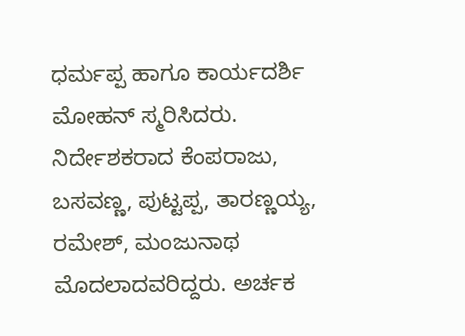ಧರ್ಮಪ್ಪ ಹಾಗೂ ಕಾರ್ಯದರ್ಶಿ ಮೋಹನ್ ಸ್ಮರಿಸಿದರು. ನಿರ್ದೇಶಕರಾದ ಕೆಂಪರಾಜು, ಬಸವಣ್ಣ, ಪುಟ್ಟಪ್ಪ, ತಾರಣ್ಣಯ್ಯ, ರಮೇಶ್, ಮಂಜುನಾಥ ಮೊದಲಾದವರಿದ್ದರು. ಅರ್ಚಕ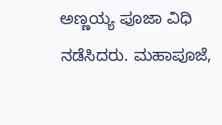ಅಣ್ಣಯ್ಯ ಪೂಜಾ ವಿಧಿ ನಡೆಸಿದರು. ಮಹಾಪೂಜೆ,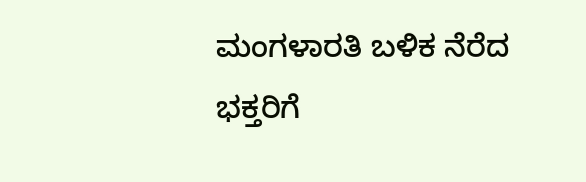ಮಂಗಳಾರತಿ ಬಳಿಕ ನೆರೆದ ಭಕ್ತರಿಗೆ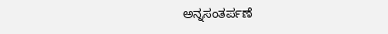ಅನ್ನಸಂತರ್ಪಣೆ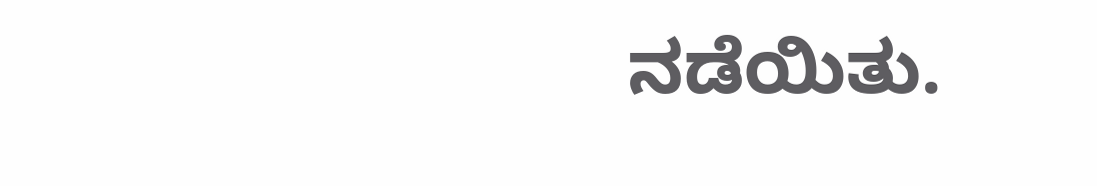ನಡೆಯಿತು.